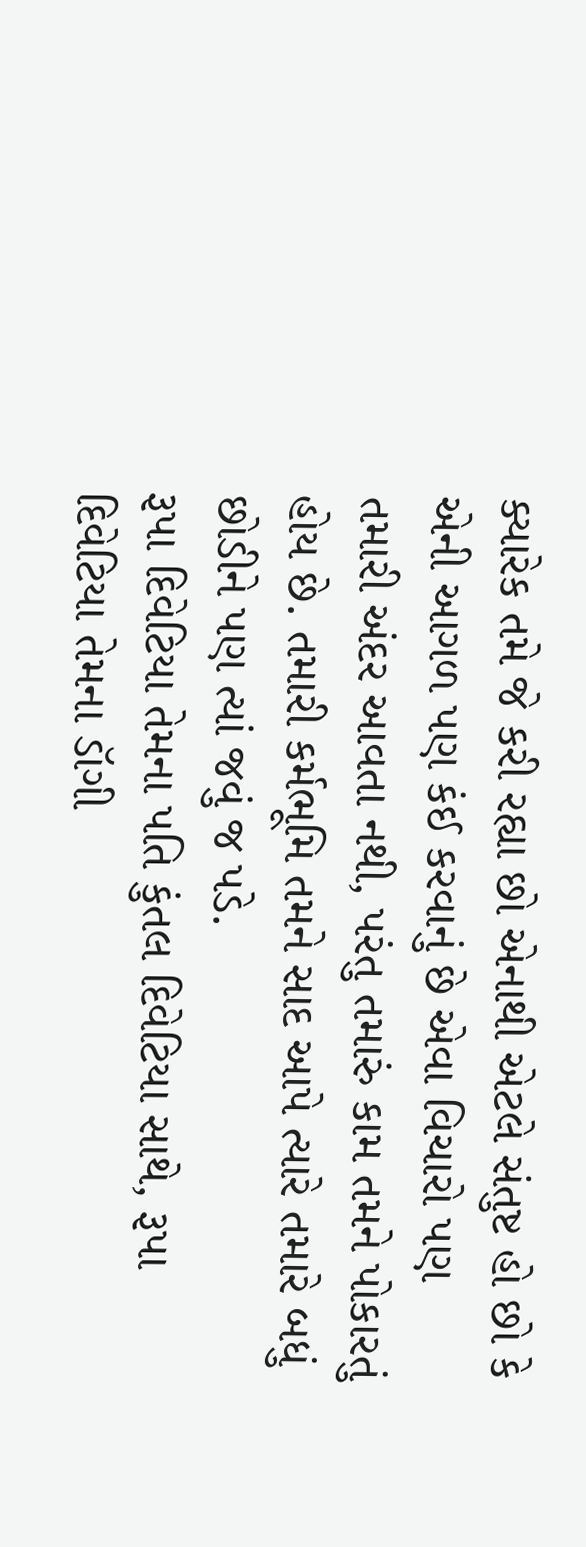ક્યારેક તમે જે કરી રહ્યા છો એનાથી એટલે સંતુષ્ટ હો છો કે એની આગળ પણ કંઈ કરવાનું છે એવા વિચારો પણ તમારી અંદર આવતા નથી, પરંતુ તમારું કામ તમને પોકારતું હોય છે. તમારી કર્મભૂમિ તમને સાદ આપે ત્યારે તમારે બધું છોડીને પણ ત્યાં જવું જ પડે.
રૂપા દિવેટિયા તેમના પતિ કુંતલ દિવેટિયા સાથે, રૂપા દિવેટિયા તેમના ડૉગી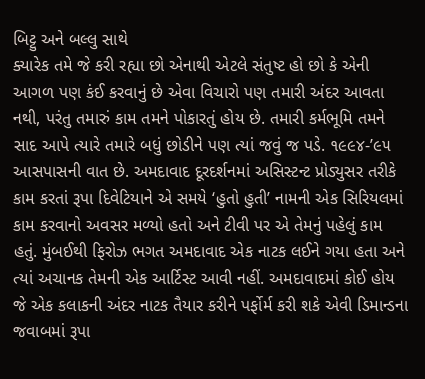બિટ્ટુ અને બલ્લુ સાથે
ક્યારેક તમે જે કરી રહ્યા છો એનાથી એટલે સંતુષ્ટ હો છો કે એની આગળ પણ કંઈ કરવાનું છે એવા વિચારો પણ તમારી અંદર આવતા નથી, પરંતુ તમારું કામ તમને પોકારતું હોય છે. તમારી કર્મભૂમિ તમને સાદ આપે ત્યારે તમારે બધું છોડીને પણ ત્યાં જવું જ પડે. ૧૯૯૪-’૯૫ આસપાસની વાત છે. અમદાવાદ દૂરદર્શનમાં અસિસ્ટન્ટ પ્રોડ્યુસર તરીકે કામ કરતાં રૂપા દિવેટિયાને એ સમયે ‘હુતો હુતી’ નામની એક સિરિયલમાં કામ કરવાનો અવસર મળ્યો હતો અને ટીવી પર એ તેમનું પહેલું કામ હતું. મુંબઈથી ફિરોઝ ભગત અમદાવાદ એક નાટક લઈને ગયા હતા અને ત્યાં અચાનક તેમની એક આર્ટિસ્ટ આવી નહીં. અમદાવાદમાં કોઈ હોય જે એક કલાકની અંદર નાટક તૈયાર કરીને પર્ફોર્મ કરી શકે એવી ડિમાન્ડના જવાબમાં રૂપા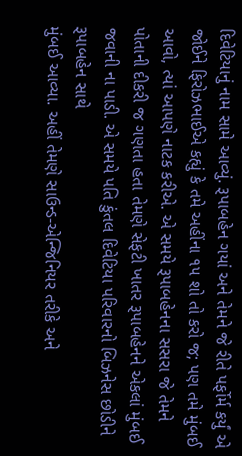દિવેટિયાનું નામ સામે આવ્યું. રૂપાબહેન ગયાં અને તેમને જે રીતે પર્ફોર્મ કર્યું એ જોઈને ફિરોઝભાઈએ કહ્યું કે તમે અહીંના ૧૫ શો તો કરો જ; પણ તમે મુંબઈ આવો, ત્યાં આપણે નાટક કરીએ. એ સમયે રૂપાબહેનના સસરા જે તેમને પોતાની દીકરી જ ગણતા હતા તેમણે સેફટી ખાતર રૂપાબહેનને એકલાં મુંબઈ જવાની ના પાડી. એ સમયે પતિ કુંતલ દિવેટિયા પરિવારનો બિઝનેસ છોડીને રૂપાબહેન સાથે
મુંબઈ આવ્યા. અહીં તેમણે સાઉન્ડ-એન્જિનિયર તરીકે અને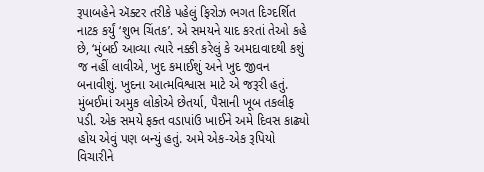રૂપાબહેને ઍક્ટર તરીકે પહેલું ફિરોઝ ભગત દિગ્દર્શિત નાટક કર્યું ‘શુભ ચિંતક’. એ સમયને યાદ કરતાં તેઓ કહે છે, ‘મુંબઈ આવ્યા ત્યારે નક્કી કરેલું કે અમદાવાદથી કશું જ નહીં લાવીએ, ખુદ કમાઈશું અને ખુદ જીવન બનાવીશું. ખુદના આત્મવિશ્વાસ માટે એ જરૂરી હતું. મુંબઈમાં અમુક લોકોએ છેતર્યા, પૈસાની ખૂબ તકલીફ પડી. એક સમયે ફક્ત વડાપાંઉ ખાઈને અમે દિવસ કાઢ્યો હોય એવું પણ બન્યું હતું. અમે એક-એક રૂપિયો વિચારીને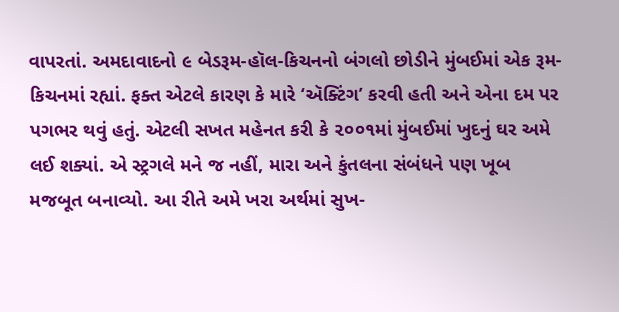વાપરતાં. અમદાવાદનો ૯ બેડરૂમ-હૉલ-કિચનનો બંગલો છોડીને મુંબઈમાં એક રૂમ-કિચનમાં રહ્યાં. ફક્ત એટલે કારણ કે મારે ‘ઍક્ટિંગ’ કરવી હતી અને એના દમ પર પગભર થવું હતું. એટલી સખત મહેનત કરી કે ૨૦૦૧માં મુંબઈમાં ખુદનું ઘર અમે લઈ શક્યાં. એ સ્ટ્રગલે મને જ નહીં, મારા અને કુંતલના સંબંધને પણ ખૂબ મજબૂત બનાવ્યો. આ રીતે અમે ખરા અર્થમાં સુખ-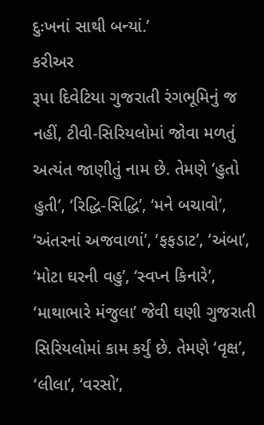દુઃખનાં સાથી બન્યાં.’
કરીઅર
રૂપા દિવેટિયા ગુજરાતી રંગભૂમિનું જ નહીં, ટીવી-સિરિયલોમાં જોવા મળતું અત્યંત જાણીતું નામ છે. તેમણે ‘હુતો હુતી’, ‘રિદ્ધિ-સિદ્ધિ’, ‘મને બચાવો’, ‘અંતરનાં અજવાળાં’, ‘ફફડાટ’, ‘અંબા’, ‘મોટા ઘરની વહુ’, ‘સ્વપ્ન કિનારે’, ‘માથાભારે મંજુલા’ જેવી ઘણી ગુજરાતી સિરિયલોમાં કામ કર્યું છે. તેમણે ‘વૃક્ષ’, ‘લીલા’, ‘વરસો’,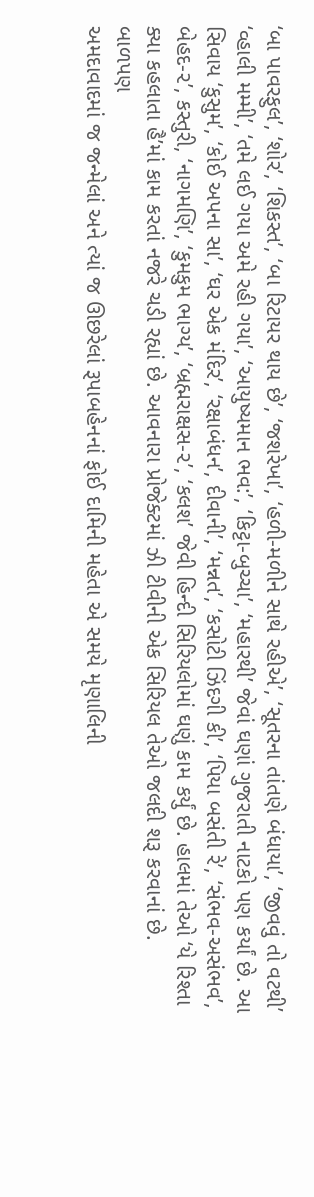‘બા પાવરફુલ’, ‘શોર’, ‘શિકસ્ત’, ‘બા રિટાયર થાય છે’, ‘જશરેખા’, ‘હળી-મળીને સાથે રહીએ’, ‘સૂતરના તાંતણે બંધાયા’, ‘જીવવું તો વટથી’ ‘વ્હાલી મમ્મી’, ‘તમે લઈ ગયા અમે રહી ગયા’, ‘આયુષ્યમાન ભવ:’, ‘કિટ્ટા-બુચ્ચા’, ‘મહારથી’ જેવાં ઘણાં ગુજરાતી નાટકો પણ કર્યાં છે. આ સિવાય ‘કુસુમ’, ‘કોઈ અપના સા’, ‘ઘર એક મંદિર’, ‘રક્ષાબંધન’, દીવાની’, ‘મન્નત’, ‘કસોટી ઝિંદગી કી’, ‘પિયા બસંતી રે’, ‘સંભવ-અસંભવ’, બેહદ-૨’, કસ્તુરી, ‘નાગમણિ’, ‘કુમકુમ ભાગ્ય’, ‘બ્રહ્મરાક્ષસ-૨’, ‘કલશ’ જેવી હિન્દી સિરિયલોમાં ઘણું કામ કર્યું છે. હાલમાં તેઓ ‘યે રિશ્તા ક્યા કહલાતા હૈ’માં કામ કરતાં નજરે ચડી રહ્યાં છે. આવનારા પ્રોજેક્ટમાં ઝી ટીવીની એક સિરિયલ તેઓ જલદી શરૂ કરવાનાં છે.
બાળપણ
અમદાવાદમાં જ જન્મેલાં અને ત્યાં જ ઊછરેલાં રૂપાબહેનનાં ફોઈ દામિની મહેતા એ સમયે મૃણાલિની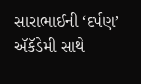સારાભાઈની ‘દર્પણ’ ઍકૅડેમી સાથે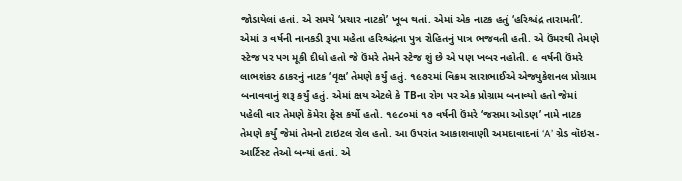જોડાયેલાં હતાં. એ સમયે ‘પ્રચાર નાટકો’ ખૂબ થતાં. એમાં એક નાટક હતું ‘હરિશ્ચંદ્ર તારામતી’. એમાં ૩ વર્ષની નાનકડી રૂપા મહેતા હરિશ્ચંદ્રના પુત્ર રોહિતનું પાત્ર ભજવતી હતી. એ ઉંમરથી તેમણે સ્ટેજ પર પગ મૂકી દીધો હતો જે ઉંમરે તેમને સ્ટેજ શું છે એ પણ ખબર નહોતી. ૯ વર્ષની ઉંમરે લાભશંકર ઠાકરનું નાટક ‘વૃક્ષ’ તેમણે કર્યું હતું. ૧૯૭૨માં વિક્રમ સારાભાઈએ એજ્યુકેશનલ પ્રોગ્રામ બનાવવાનું શરૂ કર્યું હતું. એમાં ક્ષય એટલે કે TBના રોગ પર એક પ્રોગ્રામ બનાવ્યો હતો જેમાં પહેલી વાર તેમણે કૅમેરા ફેસ કર્યો હતો. ૧૯૮૦માં ૧૭ વર્ષની ઉંમરે ‘જસમા ઓડણ’ નામે નાટક તેમણે કર્યું જેમાં તેમનો ટાઇટલ રોલ હતો. આ ઉપરાંત આકાશવાણી અમદાવાદનાં ‘A’ ગ્રેડ વૉઇસ-આર્ટિસ્ટ તેઓ બન્યાં હતાં. એ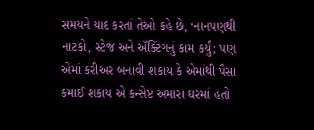સમયને યાદ કરતાં તેઓ કહે છે, ‘નાનપણથી નાટકો, સ્ટેજ અને ઍક્ટિંગનું કામ કર્યું; પણ એમાં કરીઅર બનાવી શકાય કે એમાંથી પૈસા કમાઈ શકાય એ કન્સેપ્ટ અમારા ઘરમાં હતો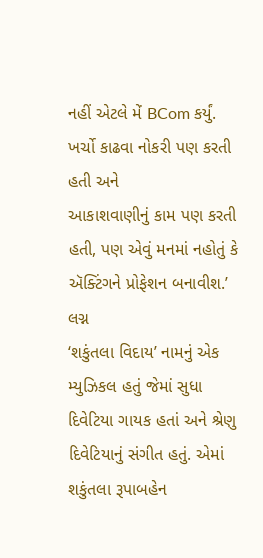નહીં એટલે મેં BCom કર્યું. ખર્ચો કાઢવા નોકરી પણ કરતી હતી અને
આકાશવાણીનું કામ પણ કરતી હતી, પણ એવું મનમાં નહોતું કે ઍક્ટિંગને પ્રોફેશન બનાવીશ.’
લગ્ન
‘શકુંતલા વિદાય’ નામનું એક મ્યુઝિકલ હતું જેમાં સુધા દિવેટિયા ગાયક હતાં અને શ્રેણુ દિવેટિયાનું સંગીત હતું. એમાં શકુંતલા રૂપાબહેન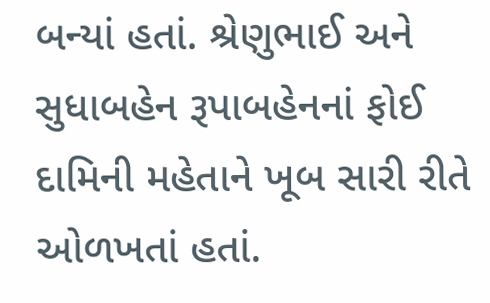બન્યાં હતાં. શ્રેણુભાઈ અને સુધાબહેન રૂપાબહેનનાં ફોઈ દામિની મહેતાને ખૂબ સારી રીતે ઓળખતાં હતાં.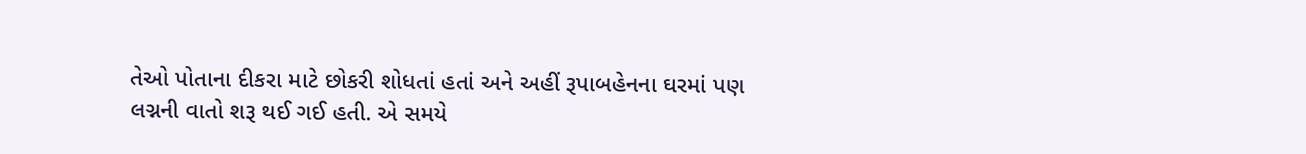તેઓ પોતાના દીકરા માટે છોકરી શોધતાં હતાં અને અહીં રૂપાબહેનના ઘરમાં પણ લગ્નની વાતો શરૂ થઈ ગઈ હતી. એ સમયે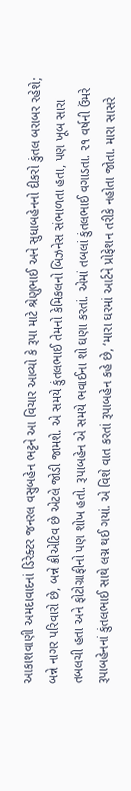આકાશવાણી અમદાવાદનાં ડિરેક્ટર જનરલ વસુબહેન ભટ્ટને આ વિચાર આવ્યો કે રૂપા માટે શ્રેણુભાઈ અને સુધાબહેનનો દીકરો કુંતલ બરાબર રહેશે; બન્ને નાગર પરિવારો છે, બન્ને ક્રીએટિવ છે એટલે જોડી જામશે. એ સમયે કુંતલભાઈ તેમનો કેમિકલનો બિઝનેસ સંભાળતા હતા, પણ ખૂબ સારા તબલચી હતા અને ફોટોગ્રાફીનો પણ શોખ હતો. રૂપાબહેન એ સમયે ભવાઈના શો ઘણા કરતાં. એમાં તબલાં કુંતલભાઈ વગાડતા. ૨૧ વર્ષની ઉંમરે રૂપાબહેનનાં કુંતલભાઈ સાથે લગ્ન થઈ ગયાં. એ વિશે વાત કરતાં રૂપાબહેન કહે છે, ‘મારા ઘરમાં આર્ટને પ્રોફેશન તરીકે નહોતા જોતા. મારા સાસરે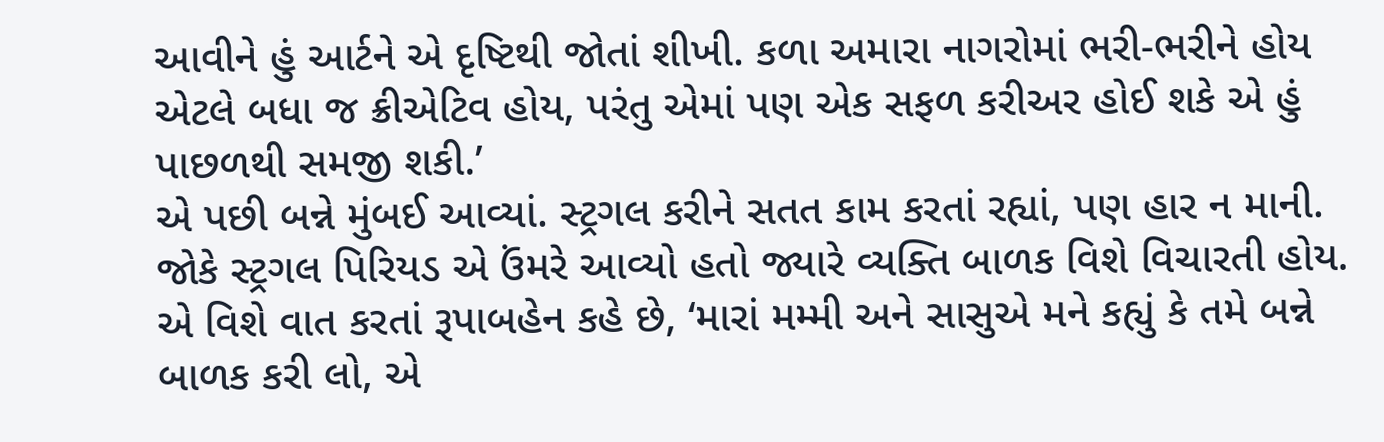આવીને હું આર્ટને એ દૃષ્ટિથી જોતાં શીખી. કળા અમારા નાગરોમાં ભરી-ભરીને હોય એટલે બધા જ ક્રીએટિવ હોય, પરંતુ એમાં પણ એક સફળ કરીઅર હોઈ શકે એ હું પાછળથી સમજી શકી.’
એ પછી બન્ને મુંબઈ આવ્યાં. સ્ટ્રગલ કરીને સતત કામ કરતાં રહ્યાં, પણ હાર ન માની. જોકે સ્ટ્રગલ પિરિયડ એ ઉંમરે આવ્યો હતો જ્યારે વ્યક્તિ બાળક વિશે વિચારતી હોય. એ વિશે વાત કરતાં રૂપાબહેન કહે છે, ‘મારાં મમ્મી અને સાસુએ મને કહ્યું કે તમે બન્ને બાળક કરી લો, એ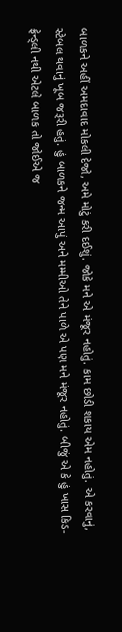બાળકને અહીં અમદાવાદ મોકલી દેજો, અમે મોટું કરી દઈશું. જોકે મને એ મંજૂર નહોતું. કામ છોડી શકાય એમ નહોતું. એ કરવાનું, સ્ટેબલ થવાનું ખૂબ જરૂરી હતું. હું બાળકને જન્મ આપું અને મમ્મીઓ તેને પાળે એ પણ મને મંજૂર નહોતું. બીજું એ કે હું ખાસ કિડ-ફ્રેન્ડ્લી નથી એટલે બાળક તો જોઈએ જ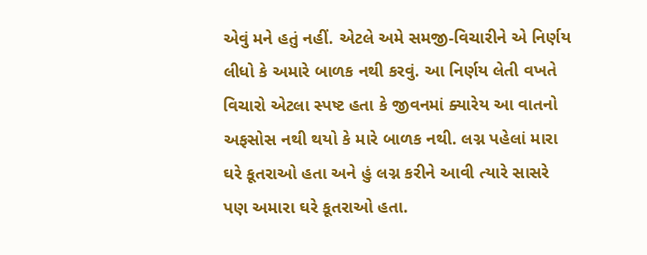એવું મને હતું નહીં. એટલે અમે સમજી-વિચારીને એ નિર્ણય લીધો કે અમારે બાળક નથી કરવું. આ નિર્ણય લેતી વખતે વિચારો એટલા સ્પષ્ટ હતા કે જીવનમાં ક્યારેય આ વાતનો અફસોસ નથી થયો કે મારે બાળક નથી. લગ્ન પહેલાં મારા ઘરે કૂતરાઓ હતા અને હું લગ્ન કરીને આવી ત્યારે સાસરે પણ અમારા ઘરે કૂતરાઓ હતા.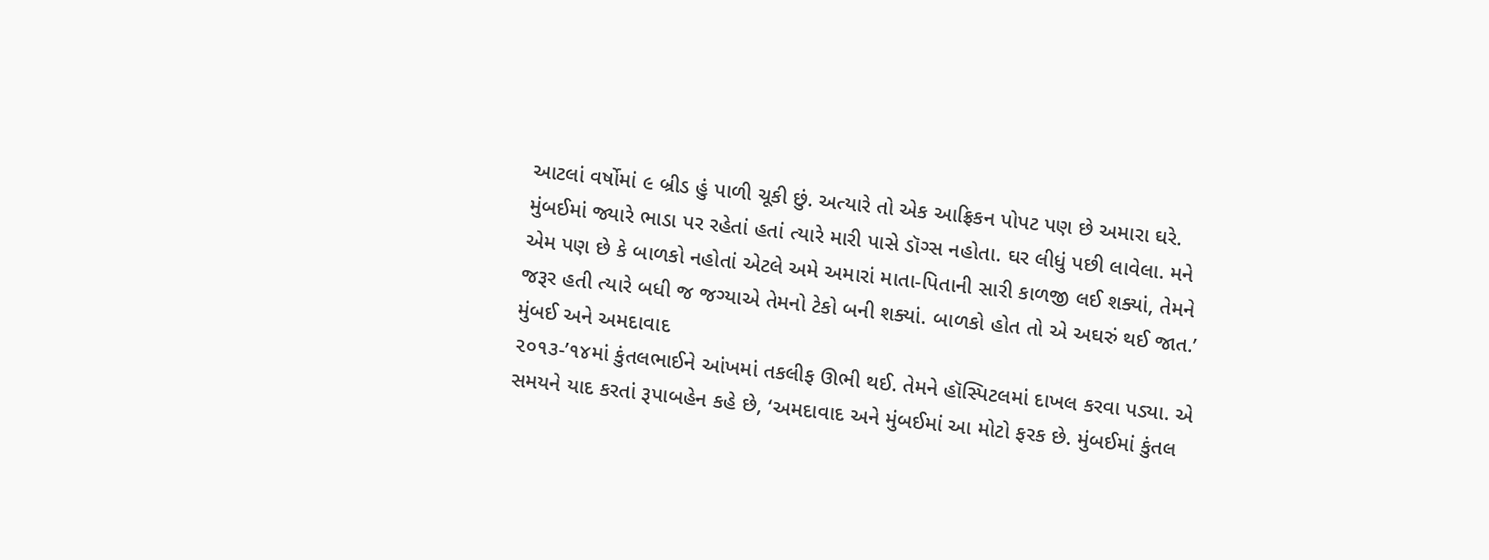આટલાં વર્ષોમાં ૯ બ્રીડ હું પાળી ચૂકી છું. અત્યારે તો એક આફ્રિકન પોપટ પણ છે અમારા ઘરે. મુંબઈમાં જ્યારે ભાડા પર રહેતાં હતાં ત્યારે મારી પાસે ડૉગ્સ નહોતા. ઘર લીધું પછી લાવેલા. મને એમ પણ છે કે બાળકો નહોતાં એટલે અમે અમારાં માતા-પિતાની સારી કાળજી લઈ શક્યાં, તેમને જરૂર હતી ત્યારે બધી જ જગ્યાએ તેમનો ટેકો બની શક્યાં. બાળકો હોત તો એ અઘરું થઈ જાત.’
મુંબઈ અને અમદાવાદ
૨૦૧૩-’૧૪માં કુંતલભાઈને આંખમાં તકલીફ ઊભી થઈ. તેમને હૉસ્પિટલમાં દાખલ કરવા પડ્યા. એ સમયને યાદ કરતાં રૂપાબહેન કહે છે, ‘અમદાવાદ અને મુંબઈમાં આ મોટો ફરક છે. મુંબઈમાં કુંતલ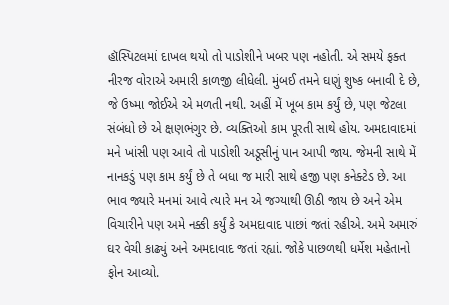હૉસ્પિટલમાં દાખલ થયો તો પાડોશીને ખબર પણ નહોતી. એ સમયે ફક્ત નીરજ વોરાએ અમારી કાળજી લીધેલી. મુંબઈ તમને ઘણું શુષ્ક બનાવી દે છે, જે ઉષ્મા જોઈએ એ મળતી નથી. અહીં મેં ખૂબ કામ કર્યું છે, પણ જેટલા સંબંધો છે એ ક્ષણભંગુર છે. વ્યક્તિઓ કામ પૂરતી સાથે હોય. અમદાવાદમાં મને ખાંસી પણ આવે તો પાડોશી અડૂસીનું પાન આપી જાય. જેમની સાથે મેં નાનકડું પણ કામ કર્યું છે તે બધા જ મારી સાથે હજી પણ કનેક્ટેડ છે. આ ભાવ જ્યારે મનમાં આવે ત્યારે મન એ જગ્યાથી ઊઠી જાય છે અને એમ વિચારીને પણ અમે નક્કી કર્યું કે અમદાવાદ પાછાં જતાં રહીએ. અમે અમારું ઘર વેચી કાઢ્યું અને અમદાવાદ જતાં રહ્યાં. જોકે પાછળથી ધર્મેશ મહેતાનો ફોન આવ્યો.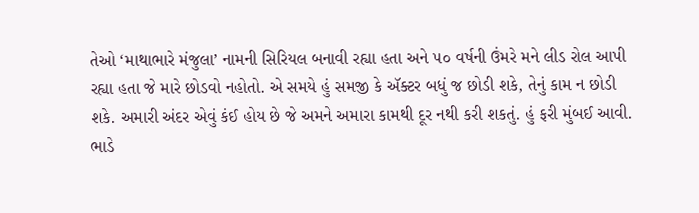તેઓ ‘માથાભારે મંજુલા’ નામની સિરિયલ બનાવી રહ્યા હતા અને ૫૦ વર્ષની ઉંમરે મને લીડ રોલ આપી રહ્યા હતા જે મારે છોડવો નહોતો. એ સમયે હું સમજી કે ઍક્ટર બધું જ છોડી શકે, તેનું કામ ન છોડી શકે. અમારી અંદર એવું કંઈ હોય છે જે અમને અમારા કામથી દૂર નથી કરી શકતું. હું ફરી મુંબઈ આવી. ભાડે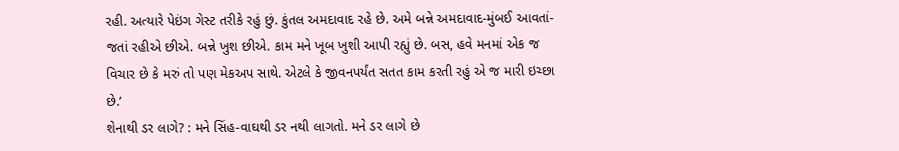રહી. અત્યારે પેઇંગ ગેસ્ટ તરીકે રહું છું. કુંતલ અમદાવાદ રહે છે. અમે બન્ને અમદાવાદ-મુંબઈ આવતાં-જતાં રહીએ છીએ. બન્ને ખુશ છીએ. કામ મને ખૂબ ખુશી આપી રહ્યું છે. બસ, હવે મનમાં એક જ વિચાર છે કે મરું તો પણ મેકઅપ સાથે. એટલે કે જીવનપર્યંત સતત કામ કરતી રહું એ જ મારી ઇચ્છા છે.’
શેનાથી ડર લાગે? : મને સિંહ-વાઘથી ડર નથી લાગતો. મને ડર લાગે છે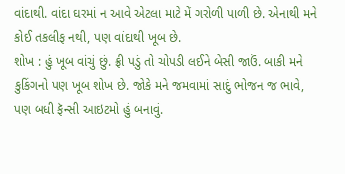વાંદાથી. વાંદા ઘરમાં ન આવે એટલા માટે મેં ગરોળી પાળી છે. એનાથી મને કોઈ તકલીફ નથી, પણ વાંદાથી ખૂબ છે.
શોખ : હું ખૂબ વાંચું છું. ફ્રી પડું તો ચોપડી લઈને બેસી જાઉં. બાકી મને કુકિંગનો પણ ખૂબ શોખ છે. જોકે મને જમવામાં સાદું ભોજન જ ભાવે, પણ બધી ફૅન્સી આઇટમો હું બનાવું.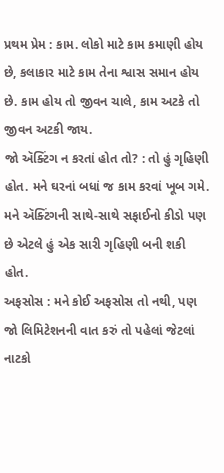પ્રથમ પ્રેમ : કામ. લોકો માટે કામ કમાણી હોય છે, કલાકાર માટે કામ તેના શ્વાસ સમાન હોય છે. કામ હોય તો જીવન ચાલે, કામ અટકે તો જીવન અટકી જાય.
જો ઍક્ટિંગ ન કરતાં હોત તો? : તો હું ગૃહિણી હોત. મને ઘરનાં બધાં જ કામ કરવાં ખૂબ ગમે. મને ઍક્ટિંગની સાથે-સાથે સફાઈનો કીડો પણ છે એટલે હું એક સારી ગૃહિણી બની શકી હોત.
અફસોસ : મને કોઈ અફસોસ તો નથી, પણ જો લિમિટેશનની વાત કરું તો પહેલાં જેટલાં નાટકો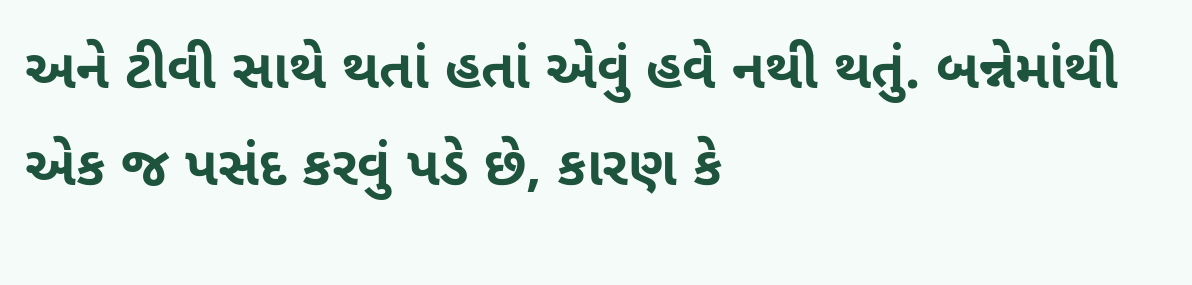અને ટીવી સાથે થતાં હતાં એવું હવે નથી થતું. બન્નેમાંથી એક જ પસંદ કરવું પડે છે, કારણ કે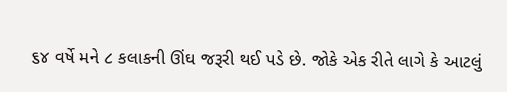૬૪ વર્ષે મને ૮ કલાકની ઊંઘ જરૂરી થઈ પડે છે. જોકે એક રીતે લાગે કે આટલું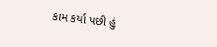કામ કર્યા પછી હું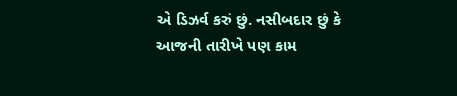એ ડિઝર્વ કરું છું. નસીબદાર છું કે આજની તારીખે પણ કામ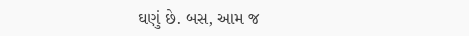ઘણું છે. બસ, આમ જ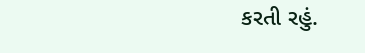કરતી રહું.